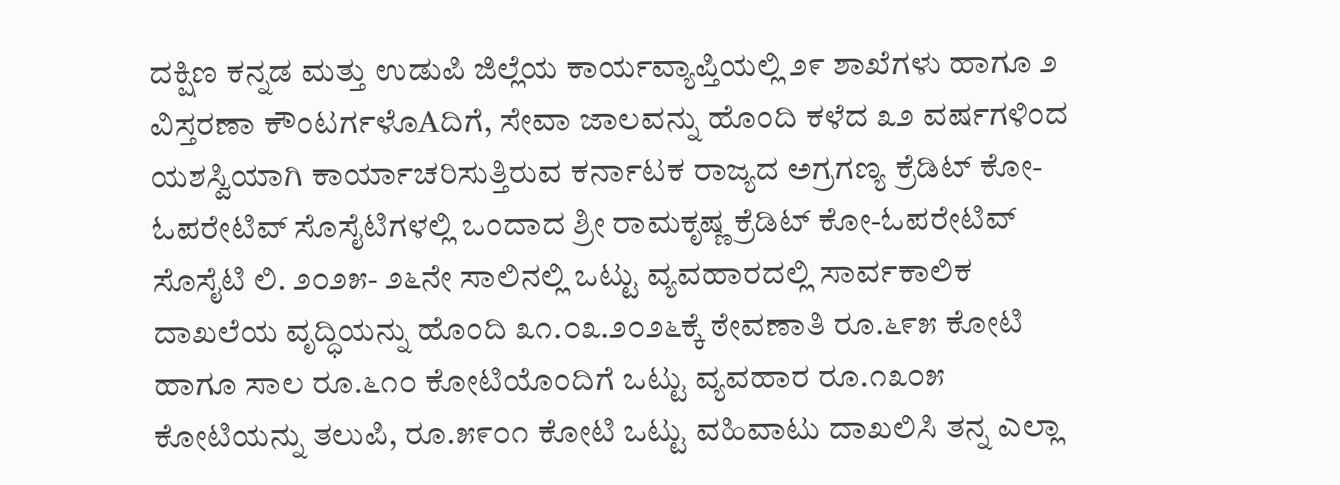ದಕ್ಷಿಣ ಕನ್ನಡ ಮತ್ತು ಉಡುಪಿ ಜಿಲ್ಲೆಯ ಕಾರ್ಯವ್ಯಾಪ್ತಿಯಲ್ಲಿ ೨೯ ಶಾಖೆಗಳು ಹಾಗೂ ೨ ವಿಸ್ತರಣಾ ಕೌಂಟರ್ಗಳೊAದಿಗೆ, ಸೇವಾ ಜಾಲವನ್ನು ಹೊಂದಿ ಕಳೆದ ೩೨ ವರ್ಷಗಳಿಂದ ಯಶಸ್ವಿಯಾಗಿ ಕಾರ್ಯಾಚರಿಸುತ್ತಿರುವ ಕರ್ನಾಟಕ ರಾಜ್ಯದ ಅಗ್ರಗಣ್ಯ ಕ್ರೆಡಿಟ್ ಕೋ-ಓಪರೇಟಿವ್ ಸೊಸೈಟಿಗಳಲ್ಲಿ ಒಂದಾದ ಶ್ರೀ ರಾಮಕೃಷ್ಣ ಕ್ರೆಡಿಟ್ ಕೋ-ಓಪರೇಟಿವ್ ಸೊಸೈಟಿ ಲಿ. ೨೦೨೫- ೨೬ನೇ ಸಾಲಿನಲ್ಲಿ ಒಟ್ಟು ವ್ಯವಹಾರದಲ್ಲಿ ಸಾರ್ವಕಾಲಿಕ ದಾಖಲೆಯ ವೃದ್ಧಿಯನ್ನು ಹೊಂದಿ ೩೧.೦೩.೨೦೨೬ಕ್ಕೆ ಠೇವಣಾತಿ ರೂ.೬೯೫ ಕೋಟಿ ಹಾಗೂ ಸಾಲ ರೂ.೬೧೦ ಕೋಟಿಯೊಂದಿಗೆ ಒಟ್ಟು ವ್ಯವಹಾರ ರೂ.೧೩೦೫ ಕೋಟಿಯನ್ನು ತಲುಪಿ, ರೂ.೫೯೦೧ ಕೋಟಿ ಒಟ್ಟು ವಹಿವಾಟು ದಾಖಲಿಸಿ ತನ್ನ ಎಲ್ಲಾ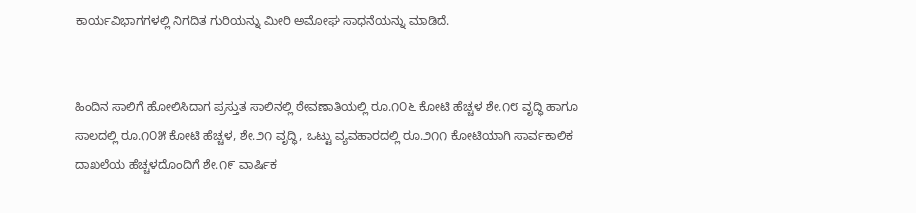ಕಾರ್ಯವಿಭಾಗಗಳಲ್ಲಿ ನಿಗದಿತ ಗುರಿಯನ್ನು ಮೀರಿ ಅಮೋಘ ಸಾಧನೆಯನ್ನು ಮಾಡಿದೆ.


ಹಿಂದಿನ ಸಾಲಿಗೆ ಹೋಲಿಸಿದಾಗ ಪ್ರಸ್ತುತ ಸಾಲಿನಲ್ಲಿ ಠೇವಣಾತಿಯಲ್ಲಿ ರೂ.೧೦೬ ಕೋಟಿ ಹೆಚ್ಚಳ ಶೇ.೧೮ ವೃದ್ಧಿ ಹಾಗೂ ಸಾಲದಲ್ಲಿ ರೂ.೧೦೫ ಕೋಟಿ ಹೆಚ್ಚಳ, ಶೇ.೨೧ ವೃದ್ಧಿ, ಒಟ್ಟು ವ್ಯವಹಾರದಲ್ಲಿ ರೂ.೨೧೧ ಕೋಟಿಯಾಗಿ ಸಾರ್ವಕಾಲಿಕ ದಾಖಲೆಯ ಹೆಚ್ಚಳದೊಂದಿಗೆ ಶೇ.೧೯ ವಾರ್ಷಿಕ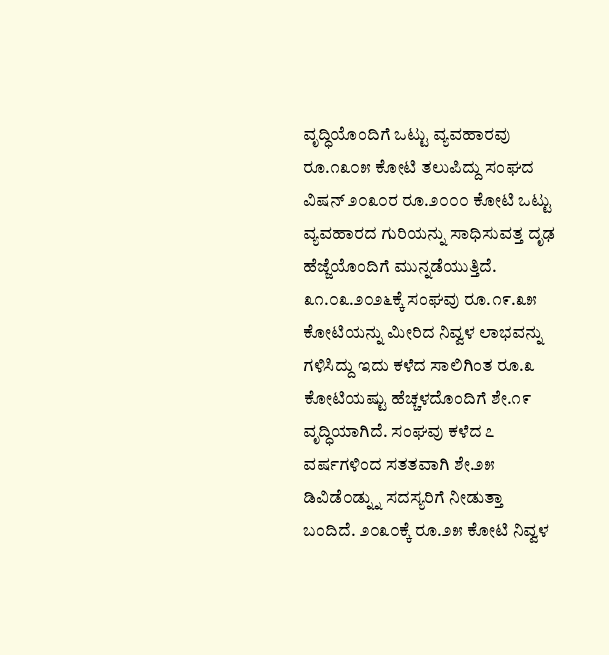ವೃದ್ಧಿಯೊಂದಿಗೆ ಒಟ್ಟು ವ್ಯವಹಾರವು ರೂ.೧೩೦೫ ಕೋಟಿ ತಲುಪಿದ್ದು ಸಂಘದ ವಿಷನ್ ೨೦೩೦ರ ರೂ.೨೦೦೦ ಕೋಟಿ ಒಟ್ಟು ವ್ಯವಹಾರದ ಗುರಿಯನ್ನು ಸಾಧಿಸುವತ್ತ ದೃಢ ಹೆಜ್ಜೆಯೊಂದಿಗೆ ಮುನ್ನಡೆಯುತ್ತಿದೆ. ೩೧.೦೩.೨೦೨೬ಕ್ಕೆ ಸಂಘವು ರೂ.೧೯.೩೫ ಕೋಟಿಯನ್ನು ಮೀರಿದ ನಿವ್ವಳ ಲಾಭವನ್ನು ಗಳಿಸಿದ್ದು ಇದು ಕಳೆದ ಸಾಲಿಗಿಂತ ರೂ.೩ ಕೋಟಿಯಷ್ಟು ಹೆಚ್ಚಳದೊಂದಿಗೆ ಶೇ.೧೯ ವೃದ್ಧಿಯಾಗಿದೆ. ಸಂಘವು ಕಳೆದ ೭ ವರ್ಷಗಳಿಂದ ಸತತವಾಗಿ ಶೇ.೨೫ ಡಿವಿಡೆ೦ಡ್ನ್ನು ಸದಸ್ಯರಿಗೆ ನೀಡುತ್ತಾ ಬಂದಿದೆ. ೨೦೩೦ಕ್ಕೆ ರೂ.೨೫ ಕೋಟಿ ನಿವ್ವಳ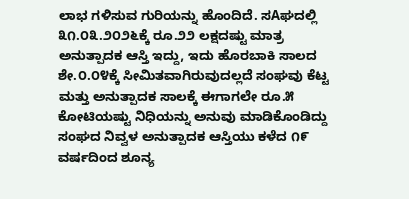ಲಾಭ ಗಳಿಸುವ ಗುರಿಯನ್ನು ಹೊಂದಿದೆ. ಸAಘದಲ್ಲಿ ೩೧.೦೩.೨೦೨೬ಕ್ಕೆ ರೂ.೨೨ ಲಕ್ಷದಷ್ಟು ಮಾತ್ರ ಅನುತ್ಪಾದಕ ಆಸ್ತಿ ಇದ್ದು, ಇದು ಹೊರಬಾಕಿ ಸಾಲದ ಶೇ.೦.೦೪ಕ್ಕೆ ಸೀಮಿತವಾಗಿರುವುದಲ್ಲದೆ ಸಂಘವು ಕೆಟ್ಟ ಮತ್ತು ಅನುತ್ಪಾದಕ ಸಾಲಕ್ಕೆ ಈಗಾಗಲೇ ರೂ.೫ ಕೋಟಿಯಷ್ಟು ನಿಧಿಯನ್ನು ಅನುವು ಮಾಡಿಕೊಂಡಿದ್ದು ಸಂಘದ ನಿವ್ವಳ ಅನುತ್ಪಾದಕ ಆಸ್ತಿಯು ಕಳೆದ ೧೯ ವರ್ಷದಿಂದ ಶೂನ್ಯ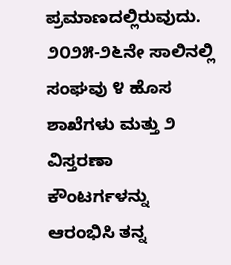ಪ್ರಮಾಣದಲ್ಲಿರುವುದು. ೨೦೨೫-೨೬ನೇ ಸಾಲಿನಲ್ಲಿ ಸಂಘವು ೪ ಹೊಸ ಶಾಖೆಗಳು ಮತ್ತು ೨ ವಿಸ್ತರಣಾ ಕೌಂಟರ್ಗಳನ್ನು ಆರಂಭಿಸಿ ತನ್ನ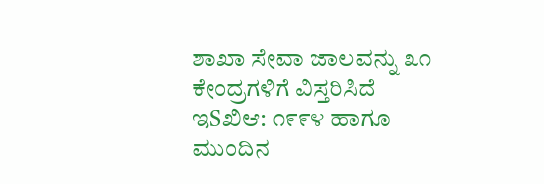ಶಾಖಾ ಸೇವಾ ಜಾಲವನ್ನು ೩೧ ಕೇಂದ್ರಗಳಿಗೆ ವಿಸ್ತರಿಸಿದೆ ಇSಖಿಆ: ೧೯೯೪ ಹಾಗೂ ಮುಂದಿನ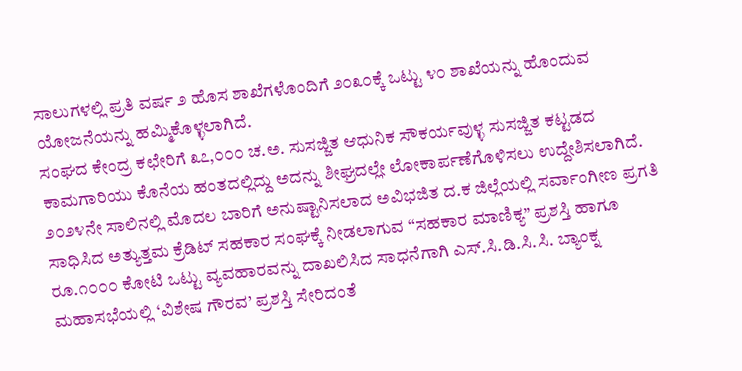ಸಾಲುಗಳಲ್ಲಿ ಪ್ರತಿ ವರ್ಷ ೨ ಹೊಸ ಶಾಖೆಗಳೊಂದಿಗೆ ೨೦೩೦ಕ್ಕೆ ಒಟ್ಟು ೪೦ ಶಾಖೆಯನ್ನು ಹೊಂದುವ ಯೋಜನೆಯನ್ನು ಹಮ್ಮಿಕೊಳ್ಳಲಾಗಿದೆ.
ಸಂಘದ ಕೇಂದ್ರ ಕಛೇರಿಗೆ ೩೭,೦೦೦ ಚ.ಅ. ಸುಸಜ್ಜಿತ ಆಧುನಿಕ ಸೌಕರ್ಯವುಳ್ಳ ಸುಸಜ್ಜಿತ ಕಟ್ಟಡದ ಕಾಮಗಾರಿಯು ಕೊನೆಯ ಹಂತದಲ್ಲಿದ್ದು ಅದನ್ನು ಶೀಘ್ರದಲ್ಲೇ ಲೋಕಾರ್ಪಣೆಗೊಳಿಸಲು ಉದ್ದೇಶಿಸಲಾಗಿದೆ. ೨೦೨೪ನೇ ಸಾಲಿನಲ್ಲಿ ಮೊದಲ ಬಾರಿಗೆ ಅನುಷ್ಟಾನಿಸಲಾದ ಅವಿಭಜಿತ ದ.ಕ ಜಿಲ್ಲೆಯಲ್ಲಿ ಸರ್ವಾಂಗೀಣ ಪ್ರಗತಿ ಸಾಧಿಸಿದ ಅತ್ಯುತ್ತಮ ಕ್ರೆಡಿಟ್ ಸಹಕಾರ ಸಂಘಕ್ಕೆ ನೀಡಲಾಗುವ “ಸಹಕಾರ ಮಾಣಿಕ್ಯ” ಪ್ರಶಸ್ತಿ ಹಾಗೂ ರೂ.೧೦೦೦ ಕೋಟಿ ಒಟ್ಟು ವ್ಯವಹಾರವನ್ನು ದಾಖಲಿಸಿದ ಸಾಧನೆಗಾಗಿ ಎಸ್.ಸಿ.ಡಿ.ಸಿ.ಸಿ. ಬ್ಯಾಂಕ್ನ ಮಹಾಸಭೆಯಲ್ಲಿ ‘ವಿಶೇಷ ಗೌರವ’ ಪ್ರಶಸ್ತಿ ಸೇರಿದಂತೆ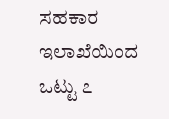ಸಹಕಾರ ಇಲಾಖೆಯಿಂದ ಒಟ್ಟು ೭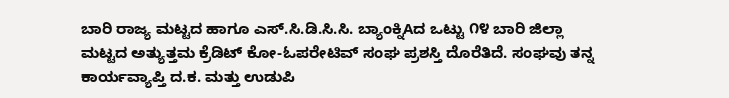ಬಾರಿ ರಾಜ್ಯ ಮಟ್ಟದ ಹಾಗೂ ಎಸ್.ಸಿ.ಡಿ.ಸಿ.ಸಿ. ಬ್ಯಾಂಕ್ನಿAದ ಒಟ್ಟು ೧೪ ಬಾರಿ ಜಿಲ್ಲಾ ಮಟ್ಟದ ಅತ್ಯುತ್ತಮ ಕ್ರೆಡಿಟ್ ಕೋ-ಓಪರೇಟಿವ್ ಸಂಘ ಪ್ರಶಸ್ತಿ ದೊರೆತಿದೆ. ಸಂಘವು ತನ್ನ ಕಾರ್ಯವ್ಯಾಪ್ತಿ ದ.ಕ. ಮತ್ತು ಉಡುಪಿ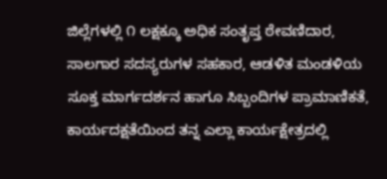ಜಿಲ್ಲೆಗಳಲ್ಲಿ ೧ ಲಕ್ಷಕ್ಕೂ ಅಧಿಕ ಸಂತೃಪ್ತ ಠೇವಣಿದಾರ, ಸಾಲಗಾರ ಸದಸ್ಯರುಗಳ ಸಹಕಾರ, ಆಡಳಿತ ಮಂಡಳಿಯ ಸೂಕ್ತ ಮಾರ್ಗದರ್ಶನ ಹಾಗೂ ಸಿಬ್ಬಂದಿಗಳ ಪ್ರಾಮಾಣಿಕತೆ, ಕಾರ್ಯದಕ್ಷತೆಯಿಂದ ತನ್ನ ಎಲ್ಲಾ ಕಾರ್ಯಕ್ಷೇತ್ರದಲ್ಲಿ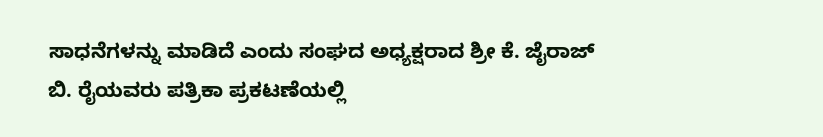ಸಾಧನೆಗಳನ್ನು ಮಾಡಿದೆ ಎಂದು ಸಂಘದ ಅಧ್ಯಕ್ಷರಾದ ಶ್ರೀ ಕೆ. ಜೈರಾಜ್ ಬಿ. ರೈಯವರು ಪತ್ರಿಕಾ ಪ್ರಕಟಣೆಯಲ್ಲಿ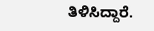ತಿಳಿಸಿದ್ದಾರೆ.